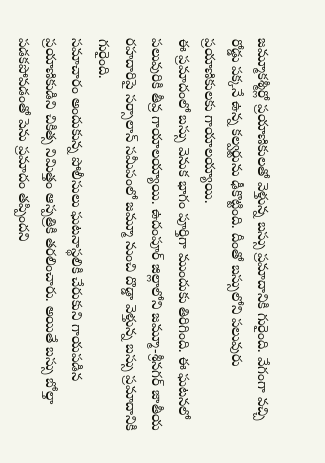జమ్మూకశ్మీర్లో ప్రయాణికులతో వెళ్తున్న బస్సు ప్రమాదానికి గురైంది. వేగంగా వచ్చి రోడ్డు పక్కనే ఉన్న కల్వర్టును ఢీకొట్టింది. దీంతో బస్సులోని పలువురు ప్రయాణికులకు గాయాలయ్యాయి.
ఈ ప్రమాదంలో బస్సు వెనుక భాగం పూర్తిగా ముందుకు తిరిగింది. ఈ ఘటనలో పలువురికి తీవ్ర గాయాలయ్యాయి. ఉదంపూర్ జిల్లాలోని జమ్మూ-శ్రీనగర్ జాతీయ రహదారిపై సర్సాలాన్ సమీపంలో జమ్మూ నుంచి దొడ్డా వెళ్తున్న బస్సు ప్రమాదానికి గురైంది.
సమాచారం అందుకున్న పోలీసులు ఘటనాస్థలికి చేరుకుని గాయపడిన ప్రయాణికుడిని చికిత్స నిమిత్తం ఆస్పత్రికి తరలించారు. అయితే బస్సు బోల్తా పడకపోవడంతో పెను ప్రమాదం తప్పిందని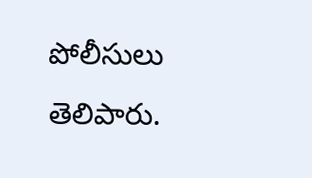పోలీసులు తెలిపారు.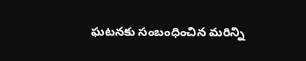ఘటనకు సంబంధించిన మరిన్ని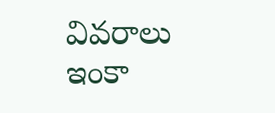వివరాలు ఇంకా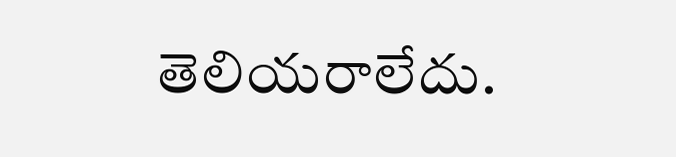తెలియరాలేదు.